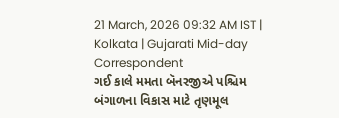21 March, 2026 09:32 AM IST | Kolkata | Gujarati Mid-day Correspondent
ગઈ કાલે મમતા બૅનરજીએ પશ્ચિમ બંગાળના વિકાસ માટે તૃણમૂલ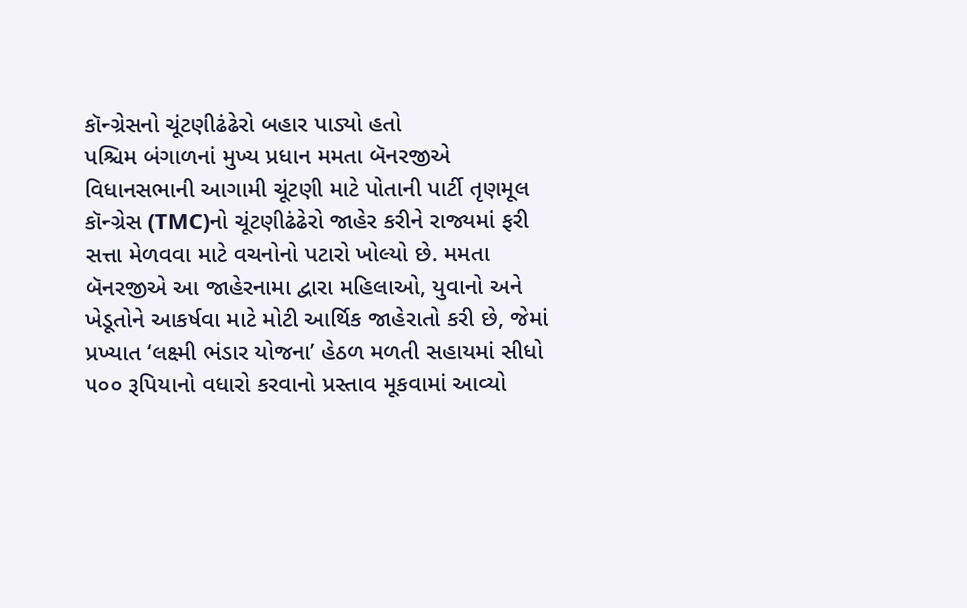કૉન્ગ્રેસનો ચૂંટણીઢંઢેરો બહાર પાડ્યો હતો
પશ્ચિમ બંગાળનાં મુખ્ય પ્રધાન મમતા બૅનરજીએ વિધાનસભાની આગામી ચૂંટણી માટે પોતાની પાર્ટી તૃણમૂલ કૉન્ગ્રેસ (TMC)નો ચૂંટણીઢંઢેરો જાહેર કરીને રાજ્યમાં ફરી સત્તા મેળવવા માટે વચનોનો પટારો ખોલ્યો છે. મમતા બૅનરજીએ આ જાહેરનામા દ્વારા મહિલાઓ, યુવાનો અને ખેડૂતોને આકર્ષવા માટે મોટી આર્થિક જાહેરાતો કરી છે, જેમાં પ્રખ્યાત ‘લક્ષ્મી ભંડાર યોજના’ હેઠળ મળતી સહાયમાં સીધો ૫૦૦ રૂપિયાનો વધારો કરવાનો પ્રસ્તાવ મૂકવામાં આવ્યો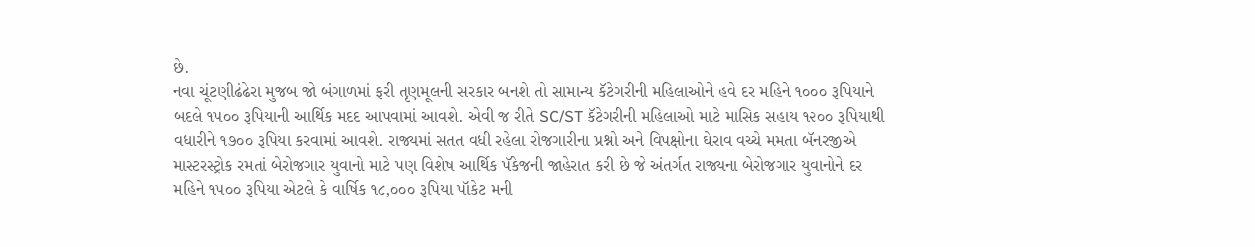છે.
નવા ચૂંટણીઢંઢેરા મુજબ જો બંગાળમાં ફરી તૃણમૂલની સરકાર બનશે તો સામાન્ય કૅટેગરીની મહિલાઓને હવે દર મહિને ૧૦૦૦ રૂપિયાને બદલે ૧૫૦૦ રૂપિયાની આર્થિક મદદ આપવામાં આવશે. એવી જ રીતે SC/ST કૅટેગરીની મહિલાઓ માટે માસિક સહાય ૧૨૦૦ રૂપિયાથી વધારીને ૧૭૦૦ રૂપિયા કરવામાં આવશે. રાજ્યમાં સતત વધી રહેલા રોજગારીના પ્રશ્નો અને વિપક્ષોના ઘેરાવ વચ્ચે મમતા બૅનરજીએ માસ્ટરસ્ટ્રોક રમતાં બેરોજગાર યુવાનો માટે પણ વિશેષ આર્થિક પૅકેજની જાહેરાત કરી છે જે અંતર્ગત રાજ્યના બેરોજગાર યુવાનોને દર મહિને ૧૫૦૦ રૂપિયા એટલે કે વાર્ષિક ૧૮,૦૦૦ રૂપિયા પૉકેટ મની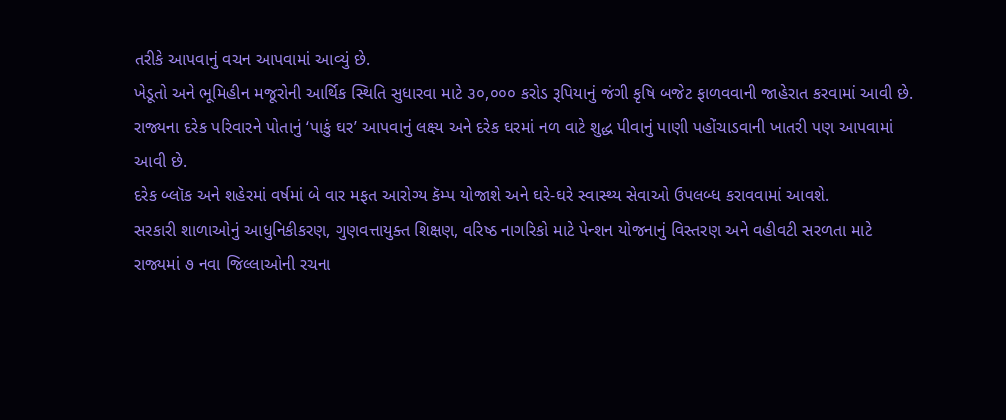તરીકે આપવાનું વચન આપવામાં આવ્યું છે.
ખેડૂતો અને ભૂમિહીન મજૂરોની આર્થિક સ્થિતિ સુધારવા માટે ૩૦,૦૦૦ કરોડ રૂપિયાનું જંગી કૃષિ બજેટ ફાળવવાની જાહેરાત કરવામાં આવી છે.
રાજ્યના દરેક પરિવારને પોતાનું ‘પાકું ઘર’ આપવાનું લક્ષ્ય અને દરેક ઘરમાં નળ વાટે શુદ્ધ પીવાનું પાણી પહોંચાડવાની ખાતરી પણ આપવામાં આવી છે.
દરેક બ્લૉક અને શહેરમાં વર્ષમાં બે વાર મફત આરોગ્ય કૅમ્પ યોજાશે અને ઘરે-ઘરે સ્વાસ્થ્ય સેવાઓ ઉપલબ્ધ કરાવવામાં આવશે.
સરકારી શાળાઓનું આધુનિકીકરણ, ગુણવત્તાયુક્ત શિક્ષણ, વરિષ્ઠ નાગરિકો માટે પેન્શન યોજનાનું વિસ્તરણ અને વહીવટી સરળતા માટે રાજ્યમાં ૭ નવા જિલ્લાઓની રચના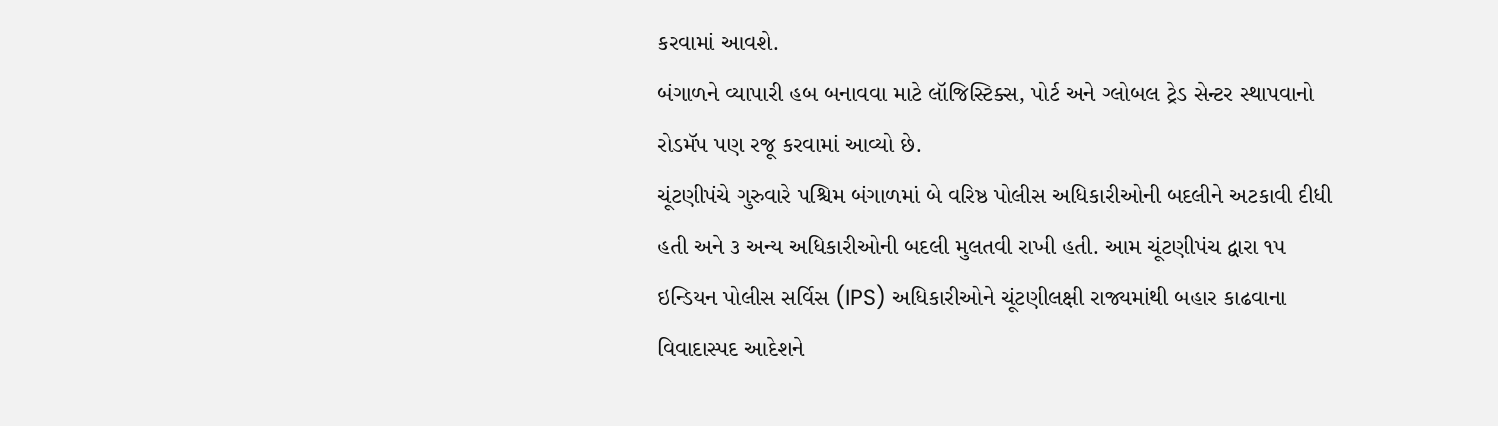કરવામાં આવશે.
બંગાળને વ્યાપારી હબ બનાવવા માટે લૉજિસ્ટિક્સ, પોર્ટ અને ગ્લોબલ ટ્રેડ સેન્ટર સ્થાપવાનો રોડમૅપ પણ રજૂ કરવામાં આવ્યો છે.
ચૂંટણીપંચે ગુરુવારે પશ્ચિમ બંગાળમાં બે વરિષ્ઠ પોલીસ અધિકારીઓની બદલીને અટકાવી દીધી હતી અને ૩ અન્ય અધિકારીઓની બદલી મુલતવી રાખી હતી. આમ ચૂંટણીપંચ દ્વારા ૧૫ ઇન્ડિયન પોલીસ સર્વિસ (IPS) અધિકારીઓને ચૂંટણીલક્ષી રાજ્યમાંથી બહાર કાઢવાના વિવાદાસ્પદ આદેશને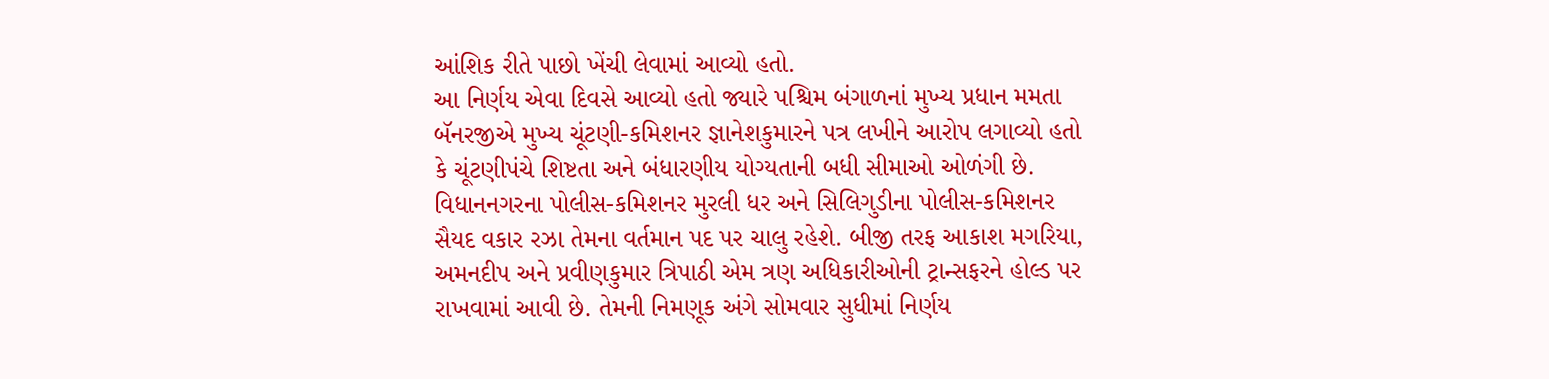આંશિક રીતે પાછો ખેંચી લેવામાં આવ્યો હતો.
આ નિર્ણય એવા દિવસે આવ્યો હતો જ્યારે પશ્ચિમ બંગાળનાં મુખ્ય પ્રધાન મમતા બૅનરજીએ મુખ્ય ચૂંટણી-કમિશનર જ્ઞાનેશકુમારને પત્ર લખીને આરોપ લગાવ્યો હતો કે ચૂંટણીપંચે શિષ્ટતા અને બંધારણીય યોગ્યતાની બધી સીમાઓ ઓળંગી છે.
વિધાનનગરના પોલીસ-કમિશનર મુરલી ધર અને સિલિગુડીના પોલીસ-કમિશનર સૈયદ વકાર રઝા તેમના વર્તમાન પદ પર ચાલુ રહેશે. બીજી તરફ આકાશ મગરિયા, અમનદીપ અને પ્રવીણકુમાર ત્રિપાઠી એમ ત્રણ અધિકારીઓની ટ્રાન્સફરને હોલ્ડ પર રાખવામાં આવી છે. તેમની નિમણૂક અંગે સોમવાર સુધીમાં નિર્ણય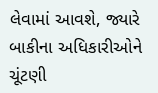લેવામાં આવશે, જ્યારે બાકીના અધિકારીઓને ચૂંટણી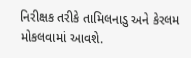નિરીક્ષક તરીકે તામિલનાડુ અને કેરલમ મોકલવામાં આવશે.